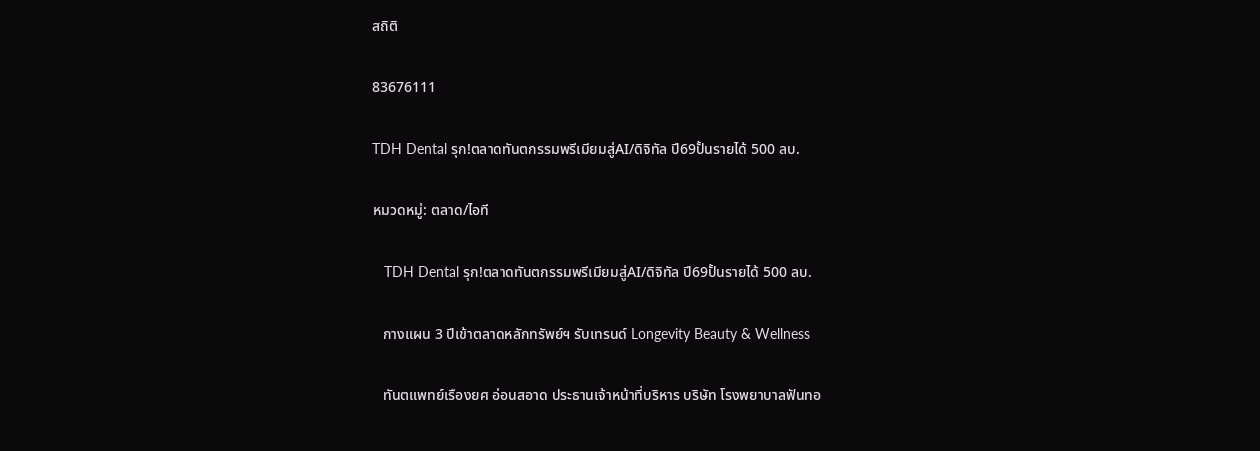สถิติ

83676111

TDH Dental รุก!ตลาดทันตกรรมพรีเมียมสู่AI/ดิจิทัล ปี69ปั้นรายได้ 500 ลบ.

หมวดหมู่: ตลาด/ไอที

   TDH Dental รุก!ตลาดทันตกรรมพรีเมียมสู่AI/ดิจิทัล ปี69ปั้นรายได้ 500 ลบ.

   กางแผน 3 ปีเข้าตลาดหลักทรัพย์ฯ รับเทรนด์ Longevity Beauty & Wellness

   ทันตแพทย์เรืองยศ อ่อนสอาด ประธานเจ้าหน้าที่บริหาร บริษัท โรงพยาบาลฟันทอ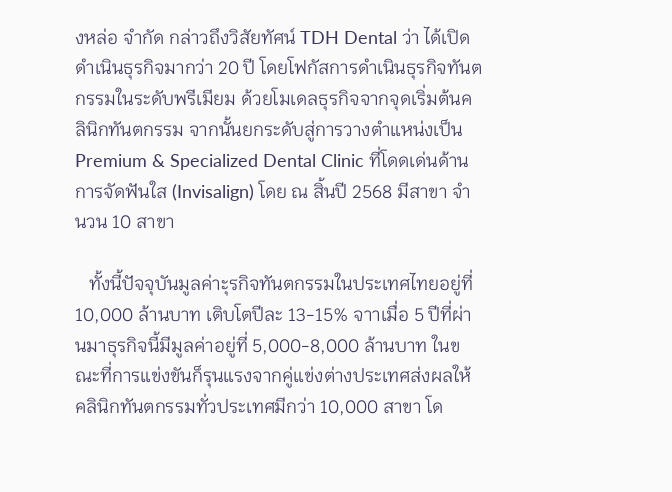งหล่อ จำกัด กล่าวถึงวิสัยทัศน์ TDH Dental ว่า ได้เปิดดำเนินธุรกิจมากว่า 20 ปี โดยโฟกัสการดำเนินธุรกิจทันตกรรมในระดับพรีเมียม ด้วยโมเดลธุรกิจจากจุดเริ่มต้นคลินิกทันตกรรม จากนั้นยกระดับสู่การวางตำแหน่งเป็น Premium & Specialized Dental Clinic ที่โดดเด่นด้านการจัดฟันใส (Invisalign) โดย ณ สิ้นปี 2568 มีสาขา จำนวน 10 สาขา

   ทั้งนี้ปัจจุบันมูลค่าะุรกิจทันตกรรมในประเทศไทยอยู่ที่ 10,000 ล้านบาท เติบโตปีละ 13-15% จาาเมื่อ 5 ปีที่ผ่านมาธุรกิจนี้มีมูลค่าอยู่ที่ 5,000-8,000 ล้านบาท ในขณะที่การแข่งขันก็รุนแรงจากคู่แข่งต่างประเทศส่งผลให้คลินิกทันตกรรมทั่วประเทศมีกว่า 10,000 สาขา โด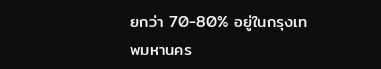ยกว่า 70-80% อยู่ในกรุงเทพมหานคร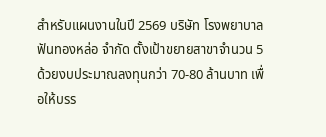สำหรับแผนงานในปี 2569 บริษัท โรงพยาบาลฟันทองหล่อ จำกัด ตั้งเป้าขยายสาขาจำนวน 5 ด้วยงบประมาณลงทุนกว่า 70-80 ล้านบาท เพื่อให้บรร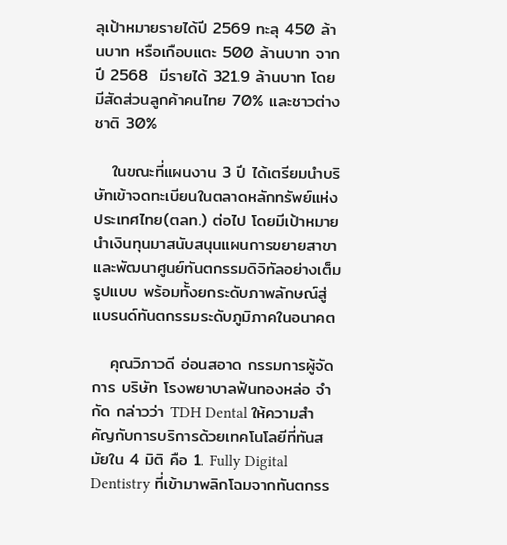ลุเป้าหมายรายได้ปี 2569 ทะลุ 450 ล้านบาท หรือเกือบแตะ 500 ล้านบาท จากปี 2568  มีรายได้ 321.9 ล้านบาท โดยมีสัดส่วนลูกค้าคนไทย 70% และชาวต่างชาติ 30%

   ในขณะที่แผนงาน 3 ปี ได้เตรียมนำบริษัทเข้าจดทะเบียนในตลาดหลักทรัพย์แห่งประเทศไทย(ตลท.) ต่อไป โดยมีเป้าหมายนำเงินทุนมาสนับสนุนแผนการขยายสาขาและพัฒนาศูนย์ทันตกรรมดิจิทัลอย่างเต็มรูปแบบ พร้อมทั้งยกระดับภาพลักษณ์สู่แบรนด์ทันตกรรมระดับภูมิภาคในอนาคต

   คุณวิภาวดี อ่อนสอาด กรรมการผู้จัดการ บริษัท โรงพยาบาลฟันทองหล่อ จำกัด กล่าวว่า TDH Dental ให้ความสำคัญกับการบริการด้วยเทคโนโลยีที่ทันสมัยใน 4 มิติ คือ 1. Fully Digital Dentistry ที่เข้ามาพลิกโฉมจากทันตกรร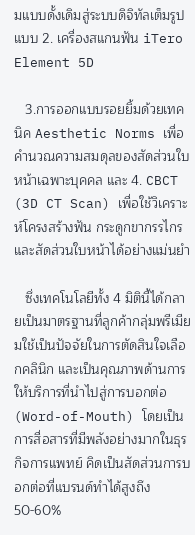มแบบดั้งเดิมสู่ระบบดิจิทัลเต็มรูปแบบ 2. เครื่องสแกนฟัน iTero Element 5D

   3.การออกแบบรอยยิ้มด้วยเทคนิค Aesthetic Norms เพื่อคำนวณความสมดุลของสัดส่วนใบหน้าเฉพาะบุคคล และ 4. CBCT (3D CT Scan) เพื่อใช้วิเคราะห์โครงสร้างฟัน กระดูกขากรรไกร และสัดส่วนใบหน้าได้อย่างแม่นยำ

   ซึ่งเทคโนโลยีทั้ง 4 มิตินี้ได้กลายเป็นมาตรฐานที่ลูกค้ากลุ่มพรีเมียมใช้เป็นปัจจัยในการตัดสินใจเลือกคลินิก และเป็นคุณภาพด้านการให้บริการที่นำไปสู่การบอกต่อ (Word-of-Mouth) โดยเป็นการสื่อสารที่มีพลังอย่างมากในธุรกิจการแพทย์ คิดเป็นสัดส่วนการบอกต่อที่แบรนด์ทำได้สูงถึง 50-60%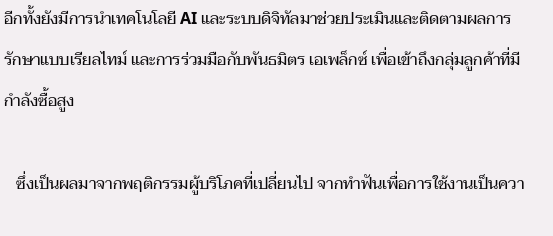อีกทั้งยังมีการนำเทคโนโลยี AI และระบบดิจิทัลมาช่วยประเมินและติดตามผลการรักษาแบบเรียลไทม์ และการร่วมมือกับพันธมิตร เอเพล็กซ์ เพื่อเข้าถึงกลุ่มลูกค้าที่มีกำลังซื้อสูง

   ซึ่งเป็นผลมาจากพฤติกรรมผู้บริโภคที่เปลี่ยนไป จากทำฟันเพื่อการใช้งานเป็นควา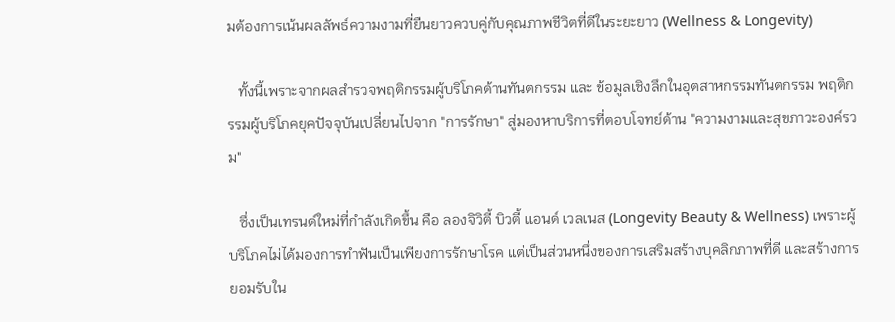มต้องการเน้นผลลัพธ์ความงามที่ยืนยาวควบคู่กับคุณภาพชีวิตที่ดีในระยะยาว (Wellness & Longevity)

   ทั้งนี้เพราะจากผลสำรวจพฤติกรรมผู้บริโภคด้านทันตกรรม และ ข้อมูลเชิงลึกในอุตสาหกรรมทันตกรรม พฤติกรรมผู้บริโภคยุคปัจจุบันเปลี่ยนไปจาก "การรักษา" สู่มองหาบริการที่ตอบโจทย์ด้าน "ความงามและสุขภาวะองค์รวม"

   ซึ่งเป็นเทรนด์ใหม่ที่กำลังเกิดขึ้น คือ ลองจิวิตี้ บิวตี้ แอนด์ เวลเนส (Longevity Beauty & Wellness) เพราะผู้บริโภคไม่ได้มองการทำฟันเป็นเพียงการรักษาโรค แต่เป็นส่วนหนึ่งของการเสริมสร้างบุคลิกภาพที่ดี และสร้างการยอมรับใน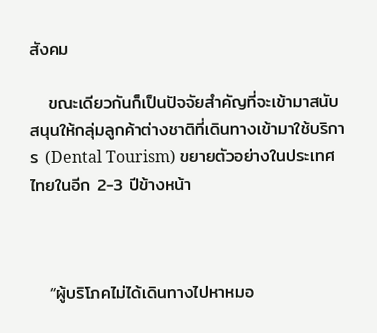สังคม

   ขณะเดียวกันก็เป็นปัจจัยสำคัญที่จะเข้ามาสนับสนุนให้กลุ่มลูกค้าต่างชาติที่เดินทางเข้ามาใช้บริการ (Dental Tourism) ขยายตัวอย่างในประเทศไทยในอีก 2-3 ปีข้างหน้า



   “ผู้บริโภคไม่ได้เดินทางไปหาหมอ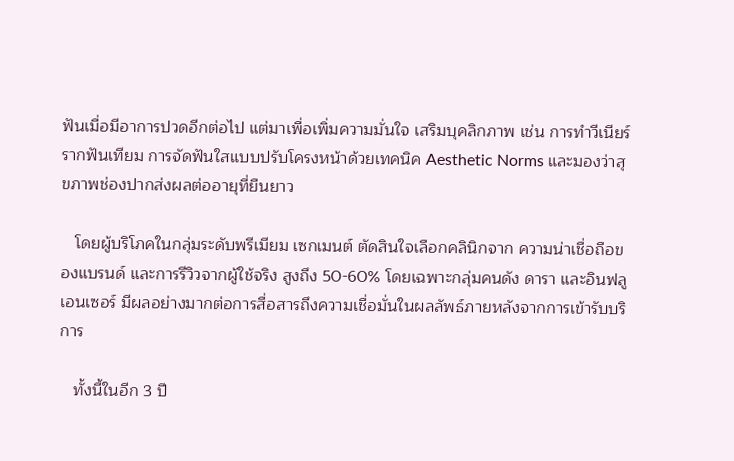ฟันเมื่อมีอาการปวดอีกต่อไป แต่มาเพื่อเพิ่มความมั่นใจ เสริมบุคลิกภาพ เช่น การทำวีเนียร์ รากฟันเทียม การจัดฟันใสแบบปรับโครงหน้าด้วยเทคนิค Aesthetic Norms และมองว่าสุขภาพช่องปากส่งผลต่ออายุที่ยืนยาว

   โดยผู้บริโภคในกลุ่มระดับพรีเมียม เซกเมนต์ ตัดสินใจเลือกคลินิกจาก ความน่าเชื่อถือของแบรนด์ และการรีวิวจากผู้ใช้จริง สูงถึง 50-60% โดยเฉพาะกลุ่มคนดัง ดารา และอินฟลูเอนเซอร์ มีผลอย่างมากต่อการสื่อสารถึงความเชื่อมั่นในผลลัพธ์ภายหลังจากการเข้ารับบริการ

   ทั้งนี้ในอีก 3 ปี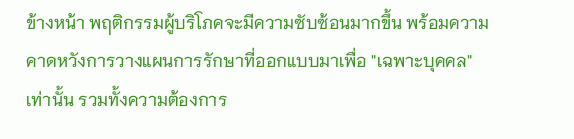ข้างหน้า พฤติกรรมผู้บริโภคจะมีความซับซ้อนมากขึ้น พร้อมความคาดหวังการวางแผนการรักษาที่ออกแบบมาเพื่อ "เฉพาะบุคคล" เท่านั้น รวมทั้งความต้องการ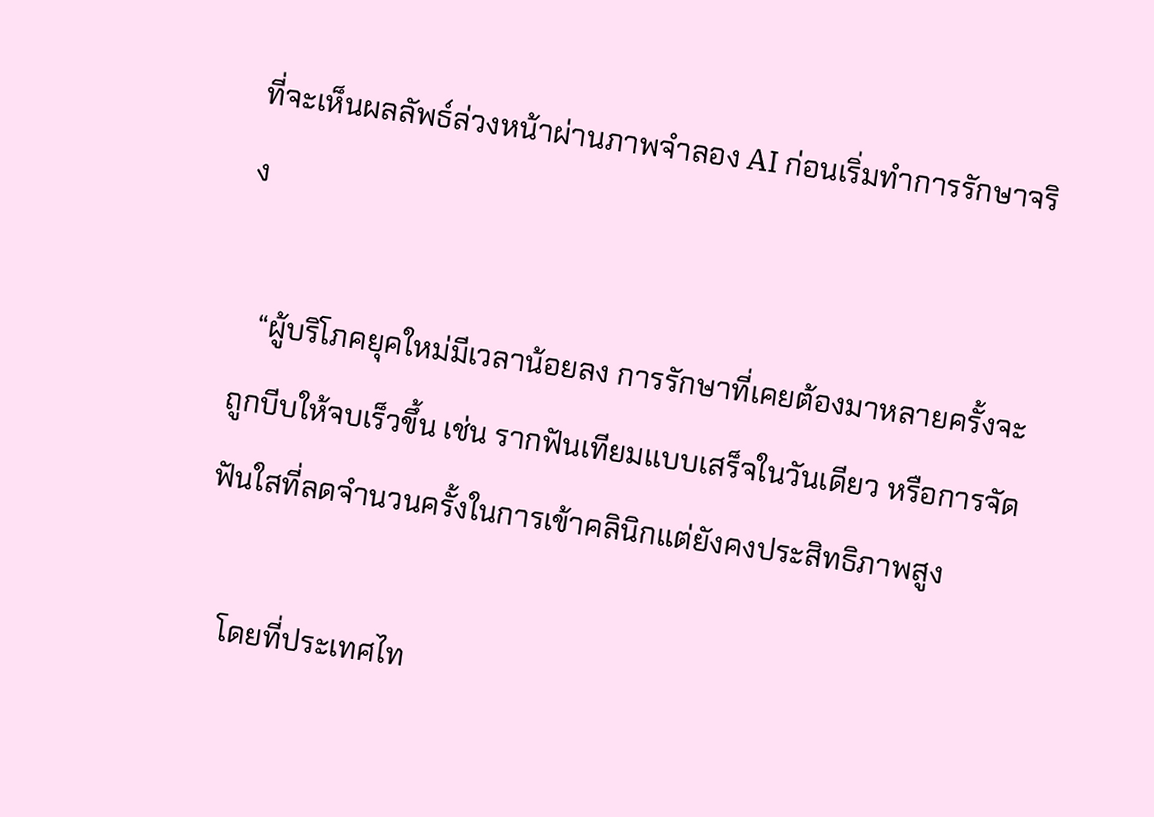ที่จะเห็นผลลัพธ์ล่วงหน้าผ่านภาพจำลอง AI ก่อนเริ่มทำการรักษาจริง

   “ผู้บริโภคยุคใหม่มีเวลาน้อยลง การรักษาที่เคยต้องมาหลายครั้งจะถูกบีบให้จบเร็วขึ้น เช่น รากฟันเทียมแบบเสร็จในวันเดียว หรือการจัดฟันใสที่ลดจำนวนครั้งในการเข้าคลินิกแต่ยังคงประสิทธิภาพสูง

   โดยที่ประเทศไท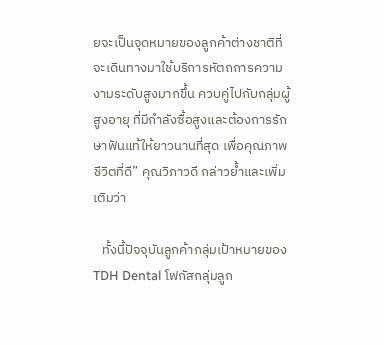ยจะเป็นจุดหมายของลูกค้าต่างชาติที่จะเดินทางมาใช้บริการหัตถการความงามระดับสูงมากขึ้น ควบคู่ไปกับกลุ่มผู้สูงอายุ ที่มีกำลังซื้อสูงและต้องการรักษาฟันแท้ให้ยาวนานที่สุด เพื่อคุณภาพชีวิตที่ดี” คุณวิภาวดี กล่าวย้ำและเพิ่มเติมว่า

   ทั้งนี้ปัจจุบันลูกค้ากลุ่มเป้าหมายของ TDH Dental โฟกัสกลุ่มลูก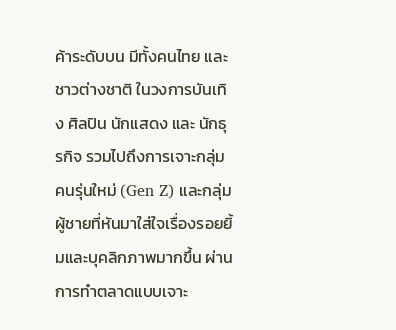ค้าระดับบน มีทั้งคนไทย และชาวต่างชาติ ในวงการบันเทิง ศิลปิน นักแสดง และ นักธุรกิจ รวมไปถึงการเจาะกลุ่มคนรุ่นใหม่ (Gen Z) และกลุ่มผู้ชายที่หันมาใส่ใจเรื่องรอยยิ้มและบุคลิกภาพมากขึ้น ผ่านการทำตลาดแบบเจาะ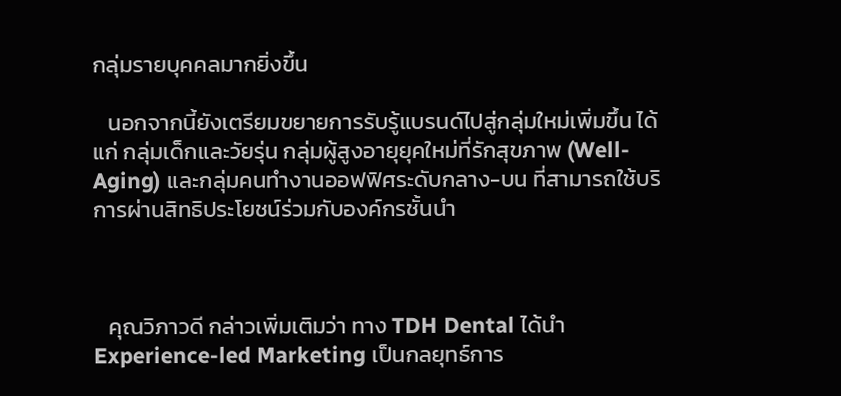กลุ่มรายบุคคลมากยิ่งขึ้น

   นอกจากนี้ยังเตรียมขยายการรับรู้แบรนด์ไปสู่กลุ่มใหม่เพิ่มขึ้น ได้แก่ กลุ่มเด็กและวัยรุ่น กลุ่มผู้สูงอายุยุคใหม่ที่รักสุขภาพ (Well-Aging) และกลุ่มคนทำงานออฟฟิศระดับกลาง-บน ที่สามารถใช้บริการผ่านสิทธิประโยชน์ร่วมกับองค์กรชั้นนำ



   คุณวิภาวดี กล่าวเพิ่มเติมว่า ทาง TDH Dental ได้นำ Experience-led Marketing เป็นกลยุทธ์การ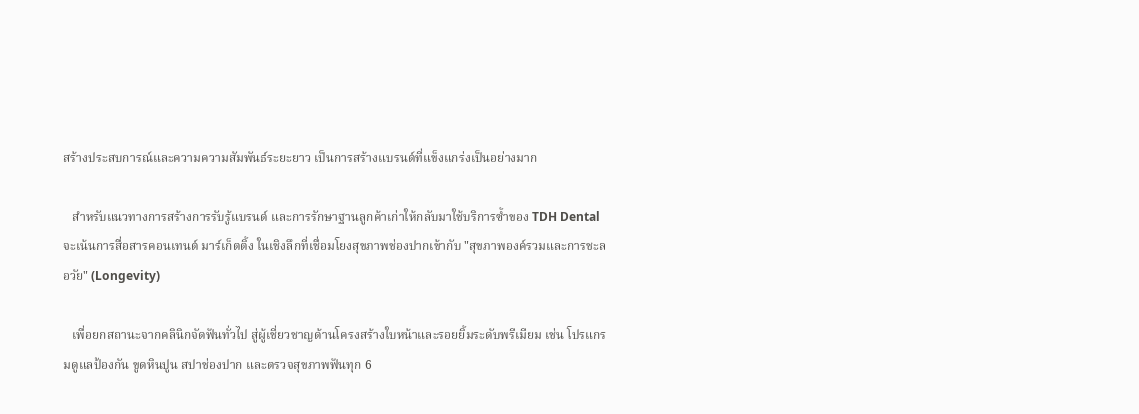สร้างประสบการณ์และความความสัมพันธ์ระยะยาว เป็นการสร้างแบรนด์ที่แข็งแกร่งเป็นอย่างมาก

   สำหรับแนวทางการสร้างการรับรู้แบรนด์ และการรักษาฐานลูกค้าเก่าให้กลับมาใช้บริการซ้ำของ TDH Dental จะเน้นการสื่อสารคอนเทนต์ มาร์เก็ตติ้ง ในเชิงลึกที่เชื่อมโยงสุขภาพช่องปากเข้ากับ "สุขภาพองค์รวมและการชะลอวัย" (Longevity)

   เพื่อยกสถานะจากคลินิกจัดฟันทั่วไป สู่ผู้เชี่ยวชาญด้านโครงสร้างใบหน้าและรอยยิ้มระดับพรีเมียม เช่น โปรแกรมดูแลป้องกัน ขูดหินปูน สปาช่องปาก และตรวจสุขภาพฟันทุก 6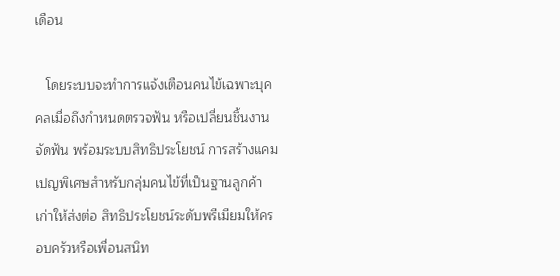เดือน

   โดยระบบจะทำการแจ้งเตือนคนไข้เฉพาะบุคคลเมื่อถึงกำหนดตรวจฟัน หรือเปลี่ยนชิ้นงานจัดฟัน พร้อมระบบสิทธิประโยชน์ การสร้างแคมเปญพิเศษสำหรับกลุ่มคนไข้ที่เป็นฐานลูกค้าเก่าให้ส่งต่อ สิทธิประโยชน์ระดับพรีเมียมให้ครอบครัวหรือเพื่อนสนิท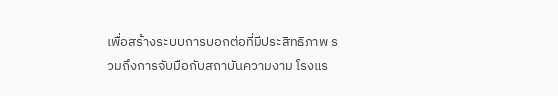เพื่อสร้างระบบการบอกต่อที่มีประสิทธิภาพ รวมถึงการจับมือกับสถาบันความงาม โรงแร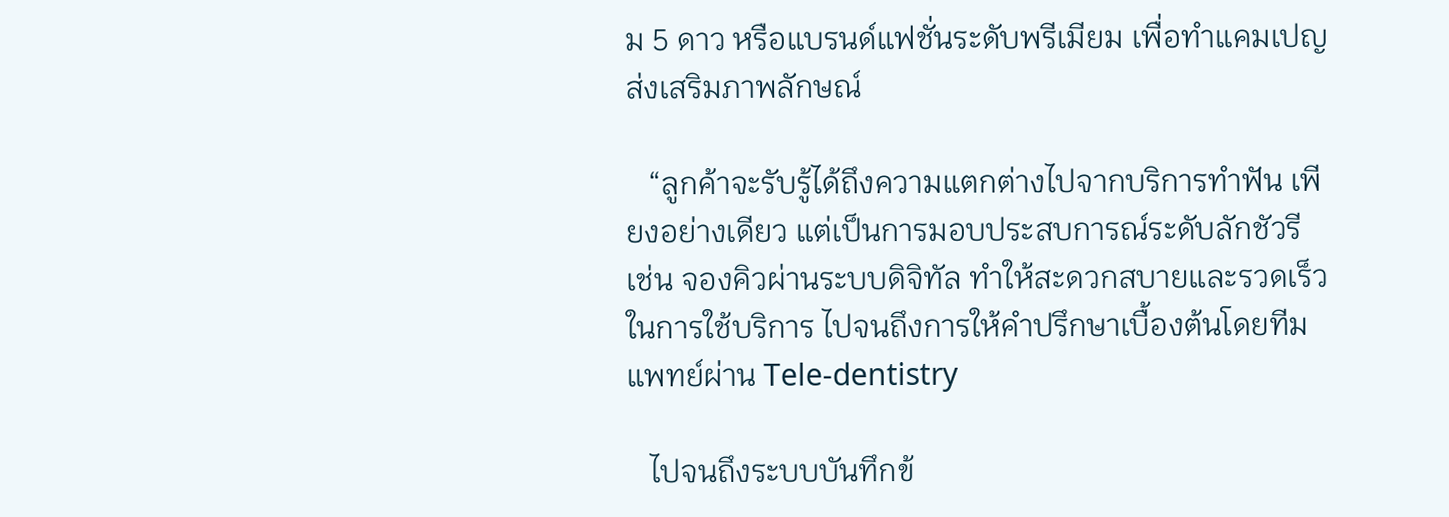ม 5 ดาว หรือแบรนด์แฟชั่นระดับพรีเมียม เพื่อทำแคมเปญส่งเสริมภาพลักษณ์

   “ลูกค้าจะรับรู้ได้ถึงความแตกต่างไปจากบริการทำฟัน เพียงอย่างเดียว แต่เป็นการมอบประสบการณ์ระดับลักชัวรี เช่น จองคิวผ่านระบบดิจิทัล ทำให้สะดวกสบายและรวดเร็วในการใช้บริการ ไปจนถึงการให้คำปรึกษาเบื้องต้นโดยทีมแพทย์ผ่าน Tele-dentistry

   ไปจนถึงระบบบันทึกข้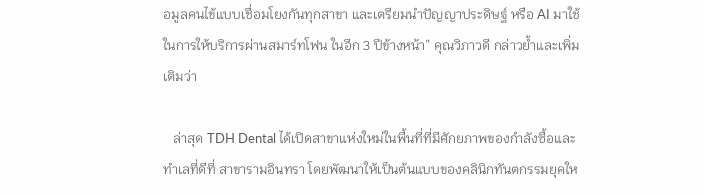อมูลคนไข้แบบเชื่อมโยงกันทุกสาขา และเตรียมนำปัญญาประดิษฐ์ หรือ AI มาใช้ในการให้บริการผ่านสมาร์ทโฟน ในอีก 3 ปีข้างหน้า” คุณวิภาวดี กล่าวย้ำและเพิ่มเติมว่า

   ล่าสุด TDH Dental ได้เปิดสาขาแห่งใหม่ในพื้นที่ที่มีศักยภาพของกำลังซื้อและทำเลที่ดีที่ สาขารามอินทรา โดยพัฒนาให้เป็นต้นแบบของคลินิกทันตกรรมยุคให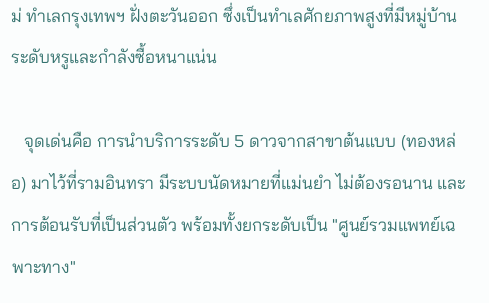ม่ ทำเลกรุงเทพฯ ฝั่งตะวันออก ซึ่งเป็นทำเลศักยภาพสูงที่มีหมู่บ้านระดับหรูและกำลังซื้อหนาแน่น

   จุดเด่นคือ การนำบริการระดับ 5 ดาวจากสาขาต้นแบบ (ทองหล่อ) มาไว้ที่รามอินทรา มีระบบนัดหมายที่แม่นยำ ไม่ต้องรอนาน และการต้อนรับที่เป็นส่วนตัว พร้อมทั้งยกระดับเป็น "ศูนย์รวมแพทย์เฉพาะทาง"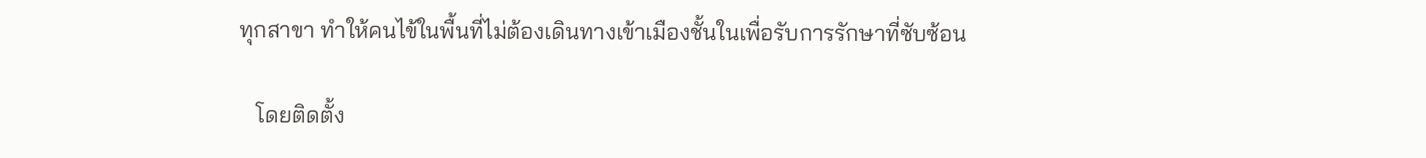ทุกสาขา ทำให้คนไข้ในพื้นที่ไม่ต้องเดินทางเข้าเมืองชั้นในเพื่อรับการรักษาที่ซับซ้อน

   โดยติดตั้ง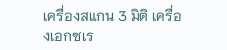เครื่องสแกน 3 มิติ เครื่องเอกซเร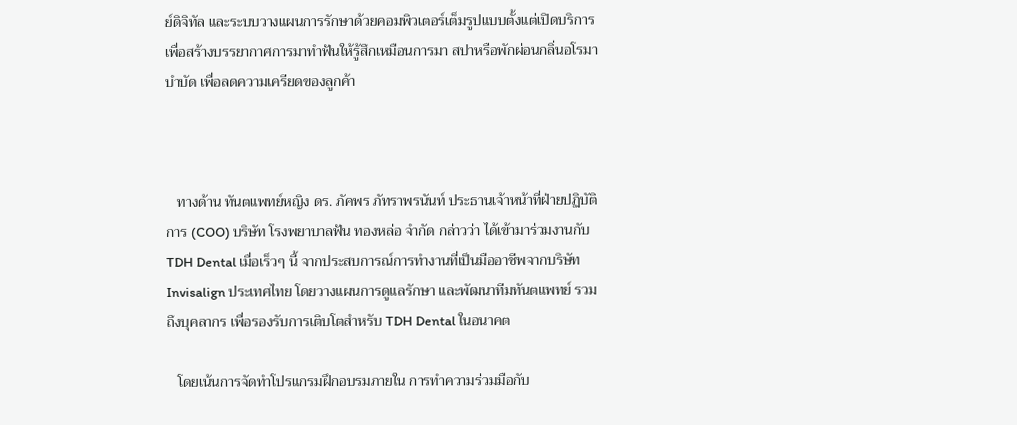ย์ดิจิทัล และระบบวางแผนการรักษาด้วยคอมพิวเตอร์เต็มรูปแบบตั้งแต่เปิดบริการ เพื่อสร้างบรรยากาศการมาทำฟันให้รู้สึกเหมือนการมา สปาหรือพักผ่อนกลิ่นอโรมาบำบัด เพื่อลดความเครียดของลูกค้า



   ทางด้าน ทันตแพทย์หญิง ดร. ภัคพร ภัทราพรนันท์ ประธานเจ้าหน้าที่ฝ่ายปฏิบัติการ (COO) บริษัท โรงพยาบาลฟัน ทองหล่อ จำกัด กล่าวว่า ได้เข้ามาร่วมงานกับ TDH Dental เมื่อเร็วๆ นี้ จากประสบการณ์การทำงานที่เป็นมืออาชีพจากบริษัท Invisalign ประเทศไทย โดยวางแผนการดูแลรักษา และพัฒนาทีมทันตแพทย์ รวมถึงบุคลากร เพื่อรองรับการเติบโตสำหรับ TDH Dental ในอนาคต

   โดยเน้นการจัดทำโปรแกรมฝึกอบรมภายใน การทำความร่วมมือกับ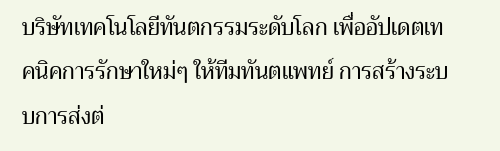บริษัทเทคโนโลยีทันตกรรมระดับโลก เพื่ออัปเดตเทคนิคการรักษาใหม่ๆ ให้ทีมทันตแพทย์ การสร้างระบบการส่งต่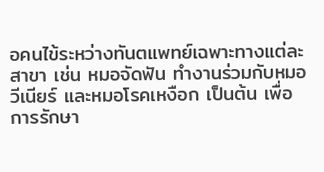อคนไข้ระหว่างทันตแพทย์เฉพาะทางแต่ละสาขา เช่น หมอจัดฟัน ทำงานร่วมกับหมอวีเนียร์ และหมอโรคเหงือก เป็นต้น เพื่อการรักษา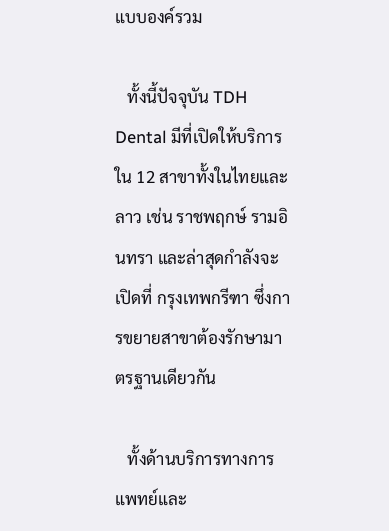แบบองค์รวม

   ทั้งนี้ปัจจุบัน TDH Dental มีที่เปิดให้บริการใน 12 สาขาทั้งในไทยและลาว เช่น ราชพฤกษ์ รามอินทรา และล่าสุดกำลังจะเปิดที่ กรุงเทพกรีฑา ซึ่งการขยายสาขาต้องรักษามาตรฐานเดียวกัน

   ทั้งด้านบริการทางการแพทย์และ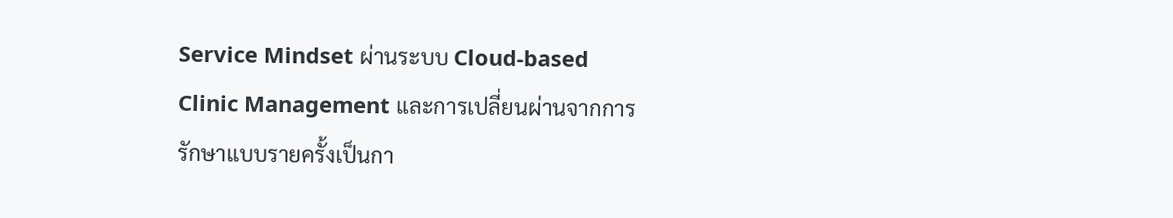Service Mindset ผ่านระบบ Cloud-based Clinic Management และการเปลี่ยนผ่านจากการรักษาแบบรายครั้งเป็นกา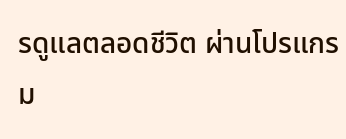รดูแลตลอดชีวิต ผ่านโปรแกรม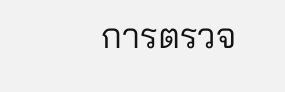การตรวจ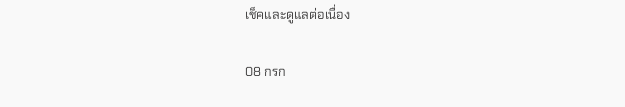เช็คและดูแลต่อเนื่อง

08 กรก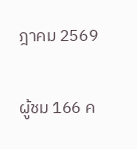ฎาคม 2569

ผู้ชม 166 ค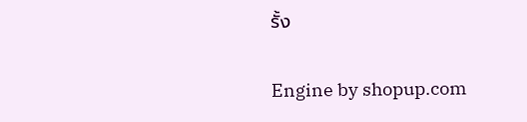รั้ง

Engine by shopup.com